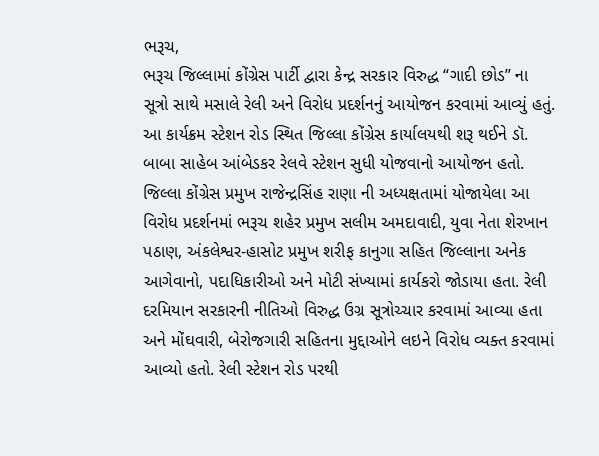ભરૂચ,
ભરૂચ જિલ્લામાં કોંગ્રેસ પાર્ટી દ્વારા કેન્દ્ર સરકાર વિરુદ્ધ “ગાદી છોડ” ના સૂત્રો સાથે મસાલે રેલી અને વિરોધ પ્રદર્શનનું આયોજન કરવામાં આવ્યું હતું. આ કાર્યક્રમ સ્ટેશન રોડ સ્થિત જિલ્લા કોંગ્રેસ કાર્યાલયથી શરૂ થઈને ડૉ. બાબા સાહેબ આંબેડકર રેલવે સ્ટેશન સુધી યોજવાનો આયોજન હતો.
જિલ્લા કોંગ્રેસ પ્રમુખ રાજેન્દ્રસિંહ રાણા ની અધ્યક્ષતામાં યોજાયેલા આ વિરોધ પ્રદર્શનમાં ભરૂચ શહેર પ્રમુખ સલીમ અમદાવાદી, યુવા નેતા શેરખાન પઠાણ, અંકલેશ્વર-હાસોટ પ્રમુખ શરીફ કાનુગા સહિત જિલ્લાના અનેક આગેવાનો, પદાધિકારીઓ અને મોટી સંખ્યામાં કાર્યકરો જોડાયા હતા. રેલી દરમિયાન સરકારની નીતિઓ વિરુદ્ધ ઉગ્ર સૂત્રોચ્ચાર કરવામાં આવ્યા હતા અને મોંઘવારી, બેરોજગારી સહિતના મુદ્દાઓને લઇને વિરોધ વ્યક્ત કરવામાં આવ્યો હતો. રેલી સ્ટેશન રોડ પરથી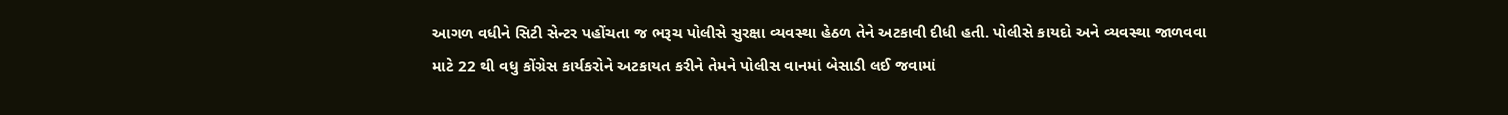આગળ વધીને સિટી સેન્ટર પહોંચતા જ ભરૂચ પોલીસે સુરક્ષા વ્યવસ્થા હેઠળ તેને અટકાવી દીધી હતી. પોલીસે કાયદો અને વ્યવસ્થા જાળવવા માટે 22 થી વધુ કોંગ્રેસ કાર્યકરોને અટકાયત કરીને તેમને પોલીસ વાનમાં બેસાડી લઈ જવામાં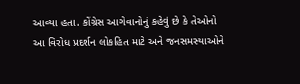આવ્યા હતા. કોંગ્રેસ આગેવાનોનું કહેવું છે કે તેઓનો આ વિરોધ પ્રદર્શન લોકહિત માટે અને જનસમસ્યાઓને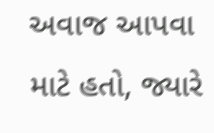અવાજ આપવા માટે હતો, જ્યારે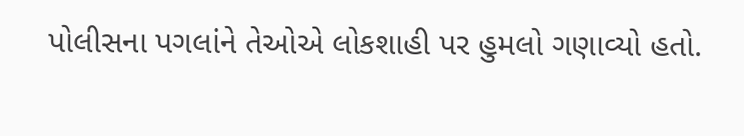પોલીસના પગલાંને તેઓએ લોકશાહી પર હુમલો ગણાવ્યો હતો.